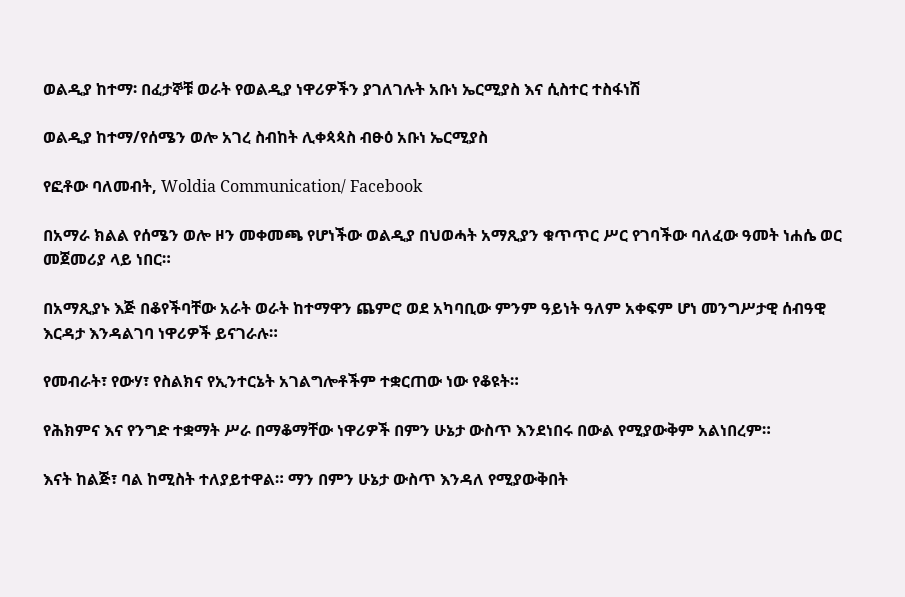ወልዲያ ከተማ፡ በፈታኞቹ ወራት የወልዲያ ነዋሪዎችን ያገለገሉት አቡነ ኤርሚያስ እና ሲስተር ተስፋነሽ

ወልዲያ ከተማ/የሰሜን ወሎ አገረ ስብከት ሊቀጳጳስ ብፁዕ አቡነ ኤርሚያስ

የፎቶው ባለመብት, Woldia Communication/ Facebook

በአማራ ክልል የሰሜን ወሎ ዞን መቀመጫ የሆነችው ወልዲያ በህወሓት አማጺያን ቁጥጥር ሥር የገባችው ባለፈው ዓመት ነሐሴ ወር መጀመሪያ ላይ ነበር።

በአማጺያኑ እጅ በቆየችባቸው አራት ወራት ከተማዋን ጨምሮ ወደ አካባቢው ምንም ዓይነት ዓለም አቀፍም ሆነ መንግሥታዊ ሰብዓዊ እርዳታ እንዳልገባ ነዋሪዎች ይናገራሉ።

የመብራት፣ የውሃ፣ የስልክና የኢንተርኔት አገልግሎቶችም ተቋርጠው ነው የቆዩት።

የሕክምና እና የንግድ ተቋማት ሥራ በማቆማቸው ነዋሪዎች በምን ሁኔታ ውስጥ እንደነበሩ በውል የሚያውቅም አልነበረም።

እናት ከልጅ፣ ባል ከሚስት ተለያይተዋል። ማን በምን ሁኔታ ውስጥ እንዳለ የሚያውቅበት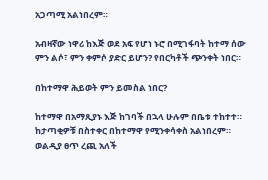አጋጣሚ አልነበረም።

አብዛኛው ነዋሪ ከእጅ ወደ አፍ የሆነ ኑሮ በሚገፋባት ከተማ ሰው ምን ልሶ፣ ምን ቀምሶ ያድር ይሆን? የበርካቶች ጭንቀት ነበር።

በከተማዋ ሕይወት ምን ይመስል ነበር?

ከተማዋ በአማጺያኑ እጅ ከገባች በኋላ ሁሉም በቤቱ ተከተተ። ከታጣቂዎቹ በስተቀር በከተማዋ የሚንቀሳቀስ አልነበረም። ወልዲያ ፀጥ ረጪ አለች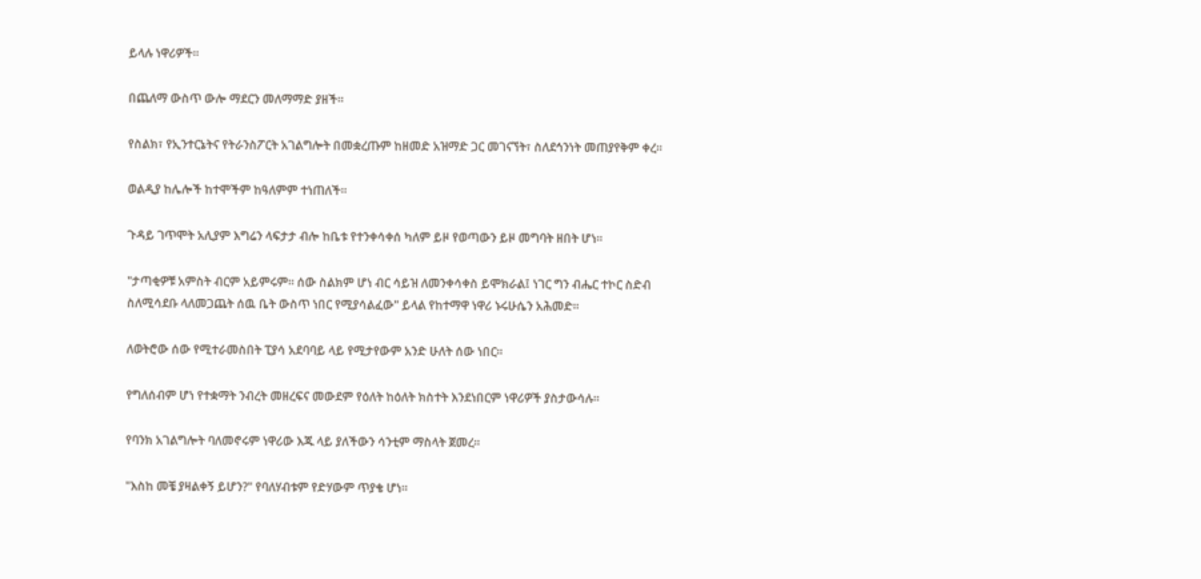ይላሉ ነዋሪዎች።

በጨለማ ውስጥ ውሎ ማደርን መለማማድ ያዘች።

የስልክ፣ የኢንተርኔትና የትራንስፖርት አገልግሎት በመቋረጡም ከዘመድ አዝማድ ጋር መገናኘት፣ ስለደኅንነት መጠያየቅም ቀረ።

ወልዲያ ከሌሎች ከተሞችም ከዓለምም ተነጠለች።

ጉዳይ ገጥሞት አሊያም እግሬን ላፍታታ ብሎ ከቤቱ የተንቀሳቀሰ ካለም ይዞ የወጣውን ይዞ መግባት ዘበት ሆነ።

"ታጣቂዎቹ አምስት ብርም አይምሩም። ሰው ስልክም ሆነ ብር ሳይዝ ለመንቀሳቀስ ይሞክራል፤ ነገር ግን ብሔር ተኮር ስድብ ስለሚሳደቡ ላለመጋጨት ሰዉ ቤት ውስጥ ነበር የሚያሳልፈው" ይላል የከተማዋ ነዋሪ ኑሩሁሴን አሕመድ።

ለወትሮው ሰው የሚተራመስበት ፒያሳ አደባባይ ላይ የሚታየውም አንድ ሁለት ሰው ነበር።

የግለሰብም ሆነ የተቋማት ንብረት መዘረፍና መውደም የዕለት ከዕለት ክስተት እንደነበርም ነዋሪዎች ያስታውሳሉ።

የባንክ አገልግሎት ባለመኖሩም ነዋሪው እጁ ላይ ያለችውን ሳንቲም ማስላት ጀመረ።

"እስከ መቼ ያዛልቀኝ ይሆን?" የባለሃብቱም የድሃውም ጥያቄ ሆነ።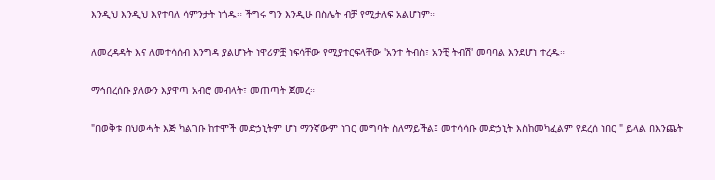እንዲህ እንዲህ እየተባለ ሳምንታት ነጎዱ። ችግሩ ግን እንዲሁ በስሌት ብቻ የሚታለፍ አልሆነም።

ለመረዳዳት እና ለመተሳሰብ እንግዳ ያልሆኑት ነዋሪዎቿ ነፍሳቸው የሚያተርፍላቸው 'አንተ ትብስ፣ አንቺ ትብሽ' መባባል እንደሆነ ተረዱ።

ማኅበረሰቡ ያለውን እያዋጣ አብሮ መብላት፣ መጠጣት ጀመረ።

"በወቅቱ በህወሓት እጅ ካልገቡ ከተሞች መድኃኒትም ሆነ ማንኛውም ነገር መግባት ስለማይችል፤ መተሳሳቡ መድኃኒት እስከመካፈልም የደረሰ ነበር " ይላል በእንጨት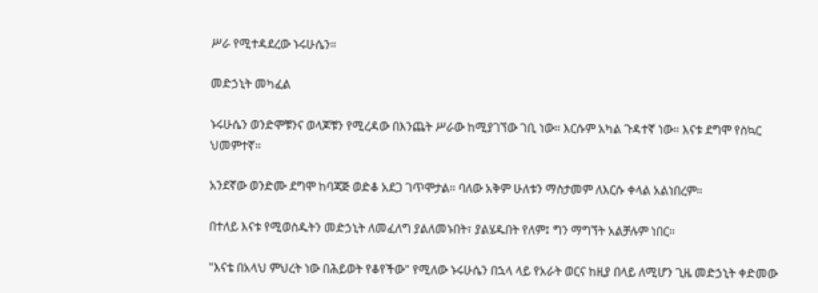ሥራ የሚተዳደረው ኑሩሁሴን።

መድኃኒት መካፈል

ኑሩሁሴን ወንድሞቹንና ወላጆቹን የሚረዳው በእንጨት ሥራው ከሚያገኘው ገቢ ነው። እርሱም አካል ጉዳተኛ ነው። እናቱ ደግሞ የስኳር ህመምተኛ።

አንደኛው ወንድሙ ደግሞ ከባጃጅ ወድቆ አደጋ ገጥሞታል። ባለው አቅም ሁለቱን ማስታመም ለእርሱ ቀላል አልነበረም።

በተለይ እናቱ የሚወስዱትን መድኃኒት ለመፈለግ ያልለመኑበት፣ ያልሄዱበት የለም፤ ግን ማግኘት አልቻሉም ነበር።

"እናቴ በአላህ ምህረት ነው በሕይወት የቆየችው" የሚለው ኑሩሁሴን በኋላ ላይ የአራት ወርና ከዚያ በላይ ለሚሆን ጊዜ መድኃኒት ቀድመው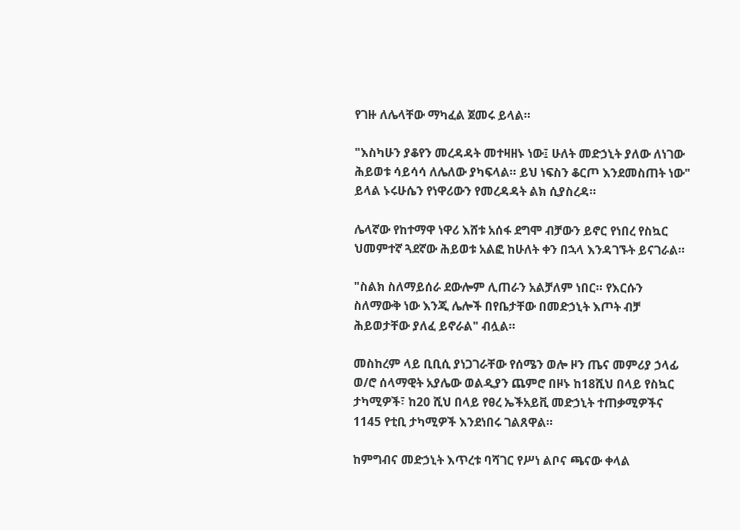የገዙ ለሌላቸው ማካፈል ጀመሩ ይላል።

"እስካሁን ያቆየን መረዳዳት መተዛዘኑ ነው፤ ሁለት መድኃኒት ያለው ለነገው ሕይወቱ ሳይሳሳ ለሌለው ያካፍላል። ይህ ነፍስን ቆርጦ እንደመስጠት ነው" ይላል ኑሩሁሴን የነዋሪውን የመረዳዳት ልክ ሲያስረዳ።

ሌላኛው የከተማዋ ነዋሪ እሸቱ አሰፋ ደግሞ ብቻውን ይኖር የነበረ የስኳር ህመምተኛ ጓደኛው ሕይወቱ አልፎ ከሁለት ቀን በኋላ እንዳገኙት ይናገራል።

"ስልክ ስለማይሰራ ደውሎም ሊጠራን አልቻለም ነበር። የእርሱን ስለማውቅ ነው እንጂ ሌሎች በየቤታቸው በመድኃኒት እጦት ብቻ ሕይወታቸው ያለፈ ይኖራል" ብሏል።

መስከረም ላይ ቢቢሲ ያነጋገራቸው የሰሜን ወሎ ዞን ጤና መምሪያ ኃላፊ ወ/ሮ ሰላማዊት አያሌው ወልዲያን ጨምሮ በዞኑ ከ18ሺህ በላይ የስኳር ታካሚዎች፣ ከ20 ሺህ በላይ የፀረ ኤችአይቪ መድኃኒት ተጠቃሚዎችና 1145 የቲቢ ታካሚዎች እንደነበሩ ገልጸዋል።

ከምግብና መድኃኒት እጥረቱ ባሻገር የሥነ ልቦና ጫናው ቀላል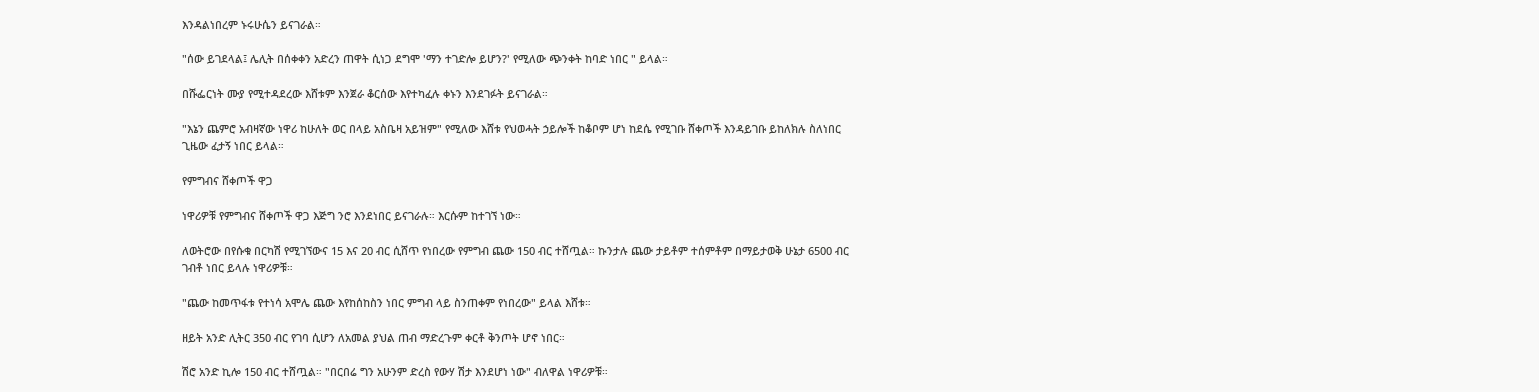እንዳልነበረም ኑሩሁሴን ይናገራል።

"ሰው ይገደላል፤ ሌሊት በሰቀቀን አድረን ጠዋት ሲነጋ ደግሞ 'ማን ተገድሎ ይሆን?' የሚለው ጭንቀት ከባድ ነበር " ይላል።

በሹፌርነት ሙያ የሚተዳደረው እሸቱም እንጀራ ቆርሰው እየተካፈሉ ቀኑን እንደገፉት ይናገራል።

"እኔን ጨምሮ አብዛኛው ነዋሪ ከሁለት ወር በላይ አስቤዛ አይዝም" የሚለው እሸቱ የህወሓት ኃይሎች ከቆቦም ሆነ ከደሴ የሚገቡ ሸቀጦች እንዳይገቡ ይከለክሉ ስለነበር ጊዜው ፈታኝ ነበር ይላል።

የምግብና ሸቀጦች ዋጋ

ነዋሪዎቹ የምግብና ሸቀጦች ዋጋ እጅግ ንሮ እንደነበር ይናገራሉ። እርሱም ከተገኘ ነው።

ለወትሮው በየሱቁ በርካሽ የሚገኘውና 15 እና 20 ብር ሲሸጥ የነበረው የምግብ ጨው 150 ብር ተሸጧል። ኩንታሉ ጨው ታይቶም ተሰምቶም በማይታወቅ ሁኔታ 6500 ብር ገብቶ ነበር ይላሉ ነዋሪዎቹ።

"ጨው ከመጥፋቱ የተነሳ አሞሌ ጨው እየከሰከስን ነበር ምግብ ላይ ስንጠቀም የነበረው" ይላል እሸቱ።

ዘይት አንድ ሊትር 350 ብር የገባ ሲሆን ለአመል ያህል ጠብ ማድረጉም ቀርቶ ቅንጦት ሆኖ ነበር።

ሽሮ አንድ ኪሎ 150 ብር ተሸጧል። "በርበሬ ግን አሁንም ድረስ የውሃ ሽታ እንደሆነ ነው" ብለዋል ነዋሪዎቹ።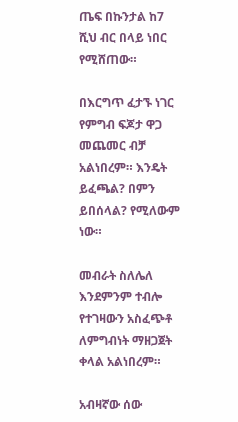ጤፍ በኩንታል ከ7 ሺህ ብር በላይ ነበር የሚሸጠው።

በእርግጥ ፈታኙ ነገር የምግብ ፍጆታ ዋጋ መጨመር ብቻ አልነበረም። እንዴት ይፈጫል? በምን ይበሰላል? የሚለውም ነው።

መብራት ስለሌለ እንደምንም ተብሎ የተገዛውን አስፈጭቶ ለምግብነት ማዘጋጀት ቀላል አልነበረም።

አብዛኛው ሰው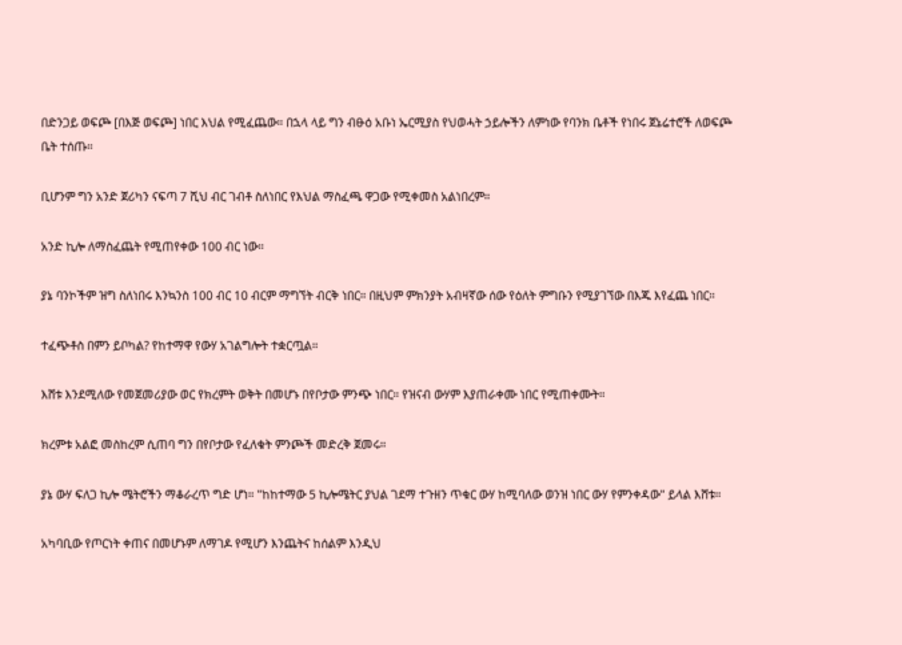በድንጋይ ወፍጮ [በእጅ ወፍጮ] ነበር እህል የሚፈጨው። በኋላ ላይ ግን ብፁዕ አቡነ ኤርሚያስ የህወሓት ኃይሎችን ለምነው የባንክ ቤቶች የነበሩ ጀኔሬተሮች ለወፍጮ ቤት ተሰጡ።

ቢሆንም ግን አንድ ጀሪካን ናፍጣ 7 ሺህ ብር ገብቶ ስለነበር የእህል ማስፈጫ ዋጋው የሚቀመስ አልነበረም።

አንድ ኪሎ ለማስፈጨት የሚጠየቀው 100 ብር ነው።

ያኔ ባንኮችም ዝግ ስለነበሩ እንኳንስ 100 ብር 10 ብርም ማግኘት ብርቅ ነበር። በዚህም ምክንያት አብዛኛው ሰው የዕለት ምግቡን የሚያገኘው በእጁ እየፈጨ ነበር።

ተፈጭቶስ በምን ይቦካል? የከተማዋ የውሃ አገልግሎት ተቋርጧል።

እሸቱ እንደሚለው የመጀመሪያው ወር የክረምት ወቅት በመሆኑ በየቦታው ምንጭ ነበር። የዝናብ ውሃም እያጠራቀሙ ነበር የሚጠቀሙት።

ክረምቱ አልፎ መስከረም ሲጠባ ግን በየቦታው የፈለቁት ምንጮች መድረቅ ጀመሩ።

ያኔ ውሃ ፍለጋ ኪሎ ሜትሮችን ማቆራረጥ ግድ ሆነ። "ከከተማው 5 ኪሎሜትር ያህል ገደማ ተጉዘን ጥቁር ውሃ ከሚባለው ወንዝ ነበር ውሃ የምንቀዳው" ይላል እሸቱ።

አካባቢው የጦርነት ቀጠና በመሆኑም ለማገዶ የሚሆን እንጨትና ከሰልም እንዲህ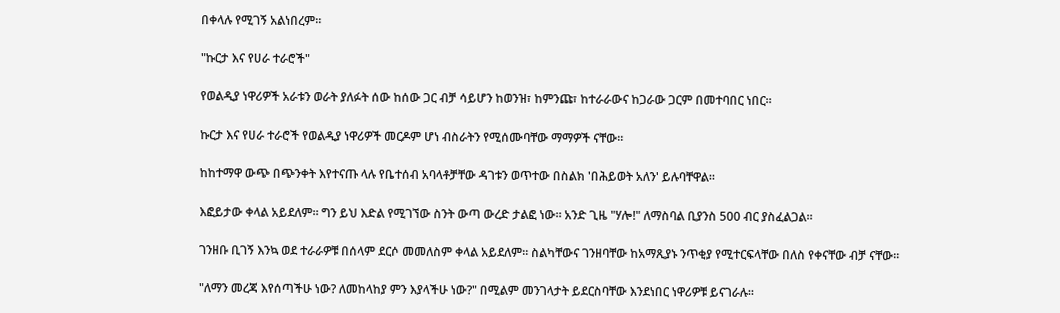በቀላሉ የሚገኝ አልነበረም።

"ኩርታ እና የሀራ ተራሮች"

የወልዲያ ነዋሪዎች አራቱን ወራት ያለፉት ሰው ከሰው ጋር ብቻ ሳይሆን ከወንዝ፣ ከምንጩ፣ ከተራራውና ከጋራው ጋርም በመተባበር ነበር።

ኩርታ እና የሀራ ተራሮች የወልዲያ ነዋሪዎች መርዶም ሆነ ብስራትን የሚሰሙባቸው ማማዎች ናቸው።

ከከተማዋ ውጭ በጭንቀት እየተናጡ ላሉ የቤተሰብ አባላቶቻቸው ዳገቱን ወጥተው በስልክ 'በሕይወት አለን' ይሉባቸዋል።

እፎይታው ቀላል አይደለም። ግን ይህ እድል የሚገኘው ስንት ውጣ ውረድ ታልፎ ነው። አንድ ጊዜ "ሃሎ!" ለማስባል ቢያንስ 500 ብር ያስፈልጋል።

ገንዘቡ ቢገኝ እንኳ ወደ ተራራዎቹ በሰላም ደርሶ መመለስም ቀላል አይደለም። ስልካቸውና ገንዘባቸው ከአማጺያኑ ንጥቂያ የሚተርፍላቸው በለስ የቀናቸው ብቻ ናቸው።

"ለማን መረጃ እየሰጣችሁ ነው? ለመከላከያ ምን እያላችሁ ነው?" በሚልም መንገላታት ይደርስባቸው እንደነበር ነዋሪዎቹ ይናገራሉ።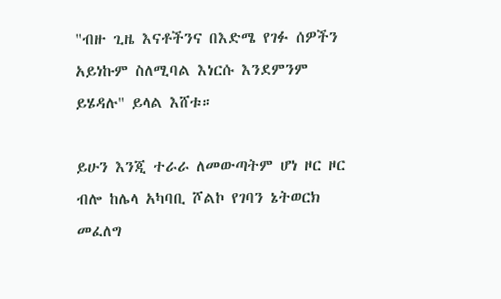"ብዙ ጊዜ እናቶችንና በእድሜ የገፉ ሰዎችን አይነኩም ስለሚባል እነርሱ እንደምንም ይሄዳሉ" ይላል እሸቱ።

ይሁን እንጂ ተራራ ለመውጣትም ሆነ ዞር ዞር ብሎ ከሌላ አካባቢ ሾልኮ የገባን ኔትወርክ መፈለግ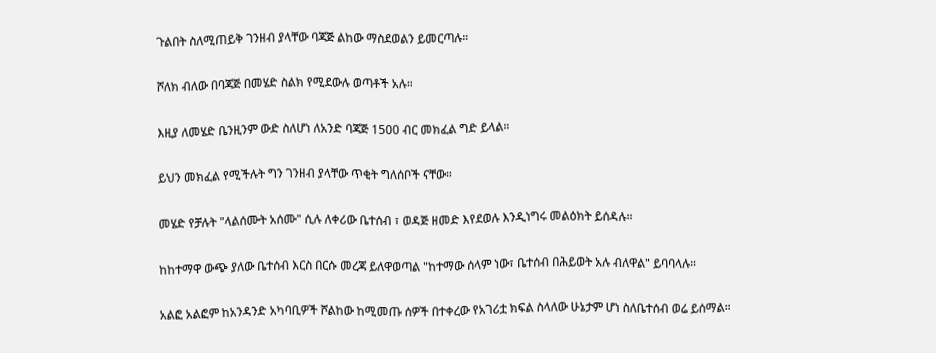ጉልበት ስለሚጠይቅ ገንዘብ ያላቸው ባጃጅ ልከው ማስደወልን ይመርጣሉ።

ሾለክ ብለው በባጃጅ በመሄድ ስልክ የሚደውሉ ወጣቶች አሉ።

እዚያ ለመሄድ ቤንዚንም ውድ ስለሆነ ለአንድ ባጃጅ 1500 ብር መክፈል ግድ ይላል።

ይህን መክፈል የሚችሉት ግን ገንዘብ ያላቸው ጥቂት ግለሰቦች ናቸው።

መሄድ የቻሉት "ላልሰሙት አሰሙ" ሲሉ ለቀሪው ቤተሰብ ፣ ወዳጅ ዘመድ እየደወሉ እንዲነግሩ መልዕክት ይሰዳሉ።

ከከተማዋ ውጭ ያለው ቤተሰብ እርስ በርሱ መረጃ ይለዋወጣል "ከተማው ሰላም ነው፣ ቤተሰብ በሕይወት አሉ ብለዋል" ይባባላሉ።

አልፎ አልፎም ከአንዳንድ አካባቢዎች ሾልከው ከሚመጡ ሰዎች በተቀረው የአገሪቷ ክፍል ስላለው ሁኔታም ሆነ ስለቤተሰብ ወሬ ይሰማል።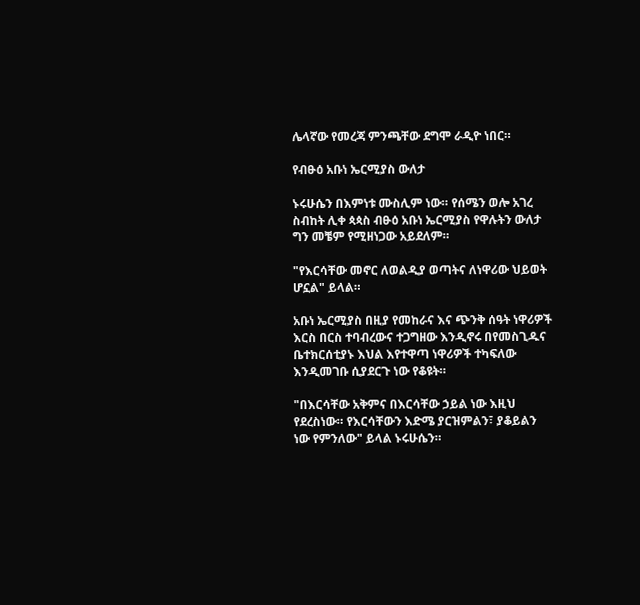ሌላኛው የመረጃ ምንጫቸው ደግሞ ራዲዮ ነበር።

የብፁዕ አቡነ ኤርሚያስ ውለታ

ኑሩሁሴን በእምነቱ ሙስሊም ነው። የሰሜን ወሎ አገረ ስብከት ሊቀ ጳጳስ ብፁዕ አቡነ ኤርሚያስ የዋሉትን ውለታ ግን መቼም የሚዘነጋው አይደለም።

"የእርሳቸው መኖር ለወልዲያ ወጣትና ለነዋሪው ህይወት ሆኗል" ይላል።

አቡነ ኤርሚያስ በዚያ የመከራና እና ጭንቅ ሰዓት ነዋሪዎች እርስ በርስ ተባብረውና ተጋግዘው እንዲኖሩ በየመስጊዱና ቤተክርሰቲያኑ እህል እየተዋጣ ነዋሪዎች ተካፍለው እንዲመገቡ ሲያደርጉ ነው የቆዩት።

"በእርሳቸው አቅምና በእርሳቸው ኃይል ነው እዚህ የደረስነው። የእርሳቸውን እድሜ ያርዝምልን፣ ያቆይልን ነው የምንለው" ይላል ኑሩሁሴን።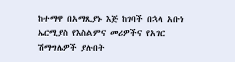ከተማዋ በአማጺያኑ እጅ ከገባች በኋላ አቡነ ኤርሚያስ የእስልምና መሪዎችና የአገር ሽማግሌዎች ያሉበት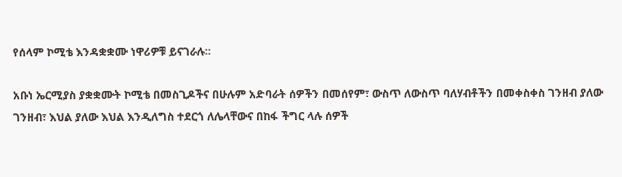የሰላም ኮሚቴ እንዳቋቋሙ ነዋሪዎቹ ይናገራሉ።

አቡነ ኤርሚያስ ያቋቋሙት ኮሚቴ በመስጊዶችና በሁሉም አድባራት ሰዎችን በመሰየም፣ ውስጥ ለውስጥ ባለሃብቶችን በመቀስቀስ ገንዘብ ያለው ገንዘብ፣ እህል ያለው እህል እንዲለግስ ተደርጎ ለሌላቸውና በከፋ ችግር ላሉ ሰዎች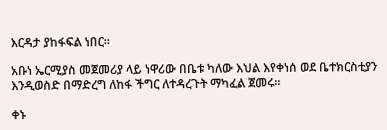እርዳታ ያከፋፍል ነበር።

አቡነ ኤርሚያስ መጀመሪያ ላይ ነዋሪው በቤቱ ካለው እህል እየቀነሰ ወደ ቤተክርስቲያን እንዲወስድ በማድረግ ለከፋ ችግር ለተዳረጉት ማካፈል ጀመሩ።

ቀኑ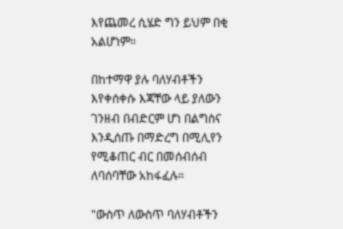እየጨመረ ሲሄድ ግን ይህም በቂ አልሆነም።

በከተማዋ ያሉ ባለሃብቶችን እየቀሰቀሱ እጃቸው ላይ ያለውን ገንዘብ በብድርም ሆነ በልግስና እንዲሰጡ በማድረግ በሚሊየን የሚቆጠር ብር በመሰብሰብ ለባሰባቸው አከፋፈሉ።

"ውስጥ ለውስጥ ባለሃብቶችን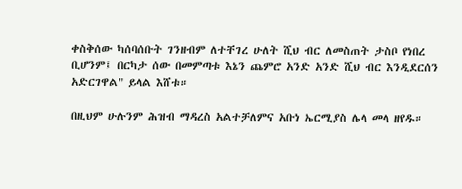ቀስቅሰው ካሰባሰቡት ገንዘብም ለተቸገረ ሁለት ሺህ ብር ለመስጠት ታስቦ የነበረ ቢሆንም፤ በርካታ ሰው በመምጣቱ እኔን ጨምሮ አንድ አንድ ሺህ ብር እንዲደርሰን አድርገዋል" ይላል እሸቱ።

በዚህም ሁሉንም ሕዝብ ማዳረስ አልተቻለምና አቡነ ኤርሚያስ ሌላ መላ ዘየዱ።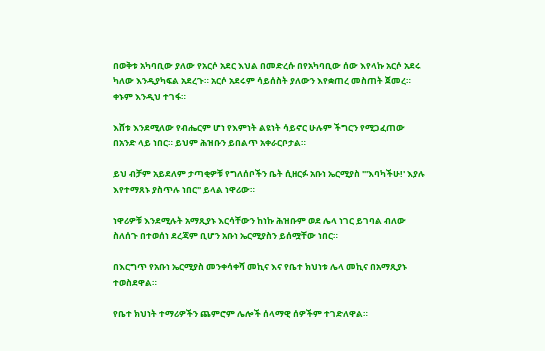በወቅቱ አካባቢው ያለው የአርሶ አደር እህል በመድረሱ በየአካባቢው ሰው እየላኩ አርሶ አደሩ ካለው እንዲያካፍል አደረጉ። አርሶ አደሩም ሳይሰስት ያለውን እየቋጠረ መስጠት ጀመረ። ቀኑም እንዲህ ተገፋ።

እሸቱ እንደሚለው የብሔርም ሆነ የእምነት ልዩነት ሳይኖር ሁሉም ችግርን የሚጋፈጠው በአንድ ላይ ነበር። ይህም ሕዝቡን ይበልጥ አቀራርቦታል።

ይህ ብቻም አይደለም ታጣቂዎቹ የግለሰቦችን ቤት ሲዘርፉ አቡነ ኤርሚያስ "'እባካችሁ!' እያሉ እየተማጸኑ ያስጥሉ ነበር" ይላል ነዋሪው።

ነዋሪዎቹ እንደሚሉት አማጺያኑ እርሳቸውን ከነኩ ሕዝቡም ወደ ሌላ ነገር ይገባል ብለው ስለሰጉ በተወሰነ ደረጃም ቢሆን አቡነ ኤርሚያስን ይሰሟቸው ነበር።

በእርግጥ የአቡነ ኤርሚያስ መንቀሳቀሻ መኪና እና የቤተ ክህነቱ ሌላ መኪና በአማጺያኑ ተወስደዋል።

የቤተ ክህነት ተማሪዎችን ጨምሮም ሌሎች ሰላማዊ ሰዎችም ተገድለዋል።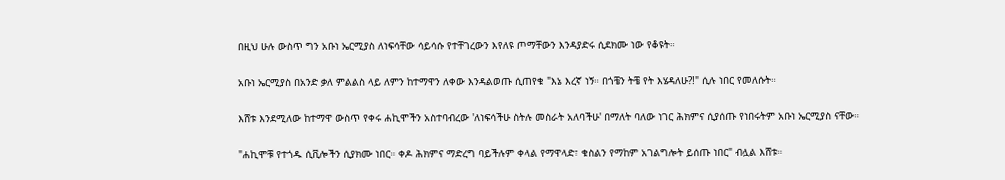በዚህ ሁሉ ውስጥ ግን አቡነ ኤርሚያስ ለነፍሳቸው ሳይሳሱ የተቸገረውን እየለዩ ጦማቸውን እንዳያድሩ ሲደክሙ ነው የቆዩት።

አቡነ ኤርሚያስ በአንድ ቃለ ምልልስ ላይ ለምን ከተማዋን ለቀው እንዳልወጡ ሲጠየቁ "እኔ እረኛ ነኝ። በጎቼን ትቼ የት እሄዳለሁ?!" ሲሉ ነበር የመለሱት።

እሸቱ እንደሚለው ከተማዋ ውስጥ የቀሩ ሐኪሞችን አስተባብረው 'ለነፍሳችሁ ስትሉ መስራት አለባችሁ' በማለት ባለው ነገር ሕክምና ሲያሰጡ የነበሩትም አቡነ ኤርሚያስ ናቸው።

"ሐኪሞቹ የተጎዱ ሲቪሎችን ሲያክሙ ነበር። ቀዶ ሕክምና ማድረግ ባይችሉም ቀላል የማዋላድ፣ ቁስልን የማከም አገልግሎት ይሰጡ ነበር" ብሏል እሸቱ።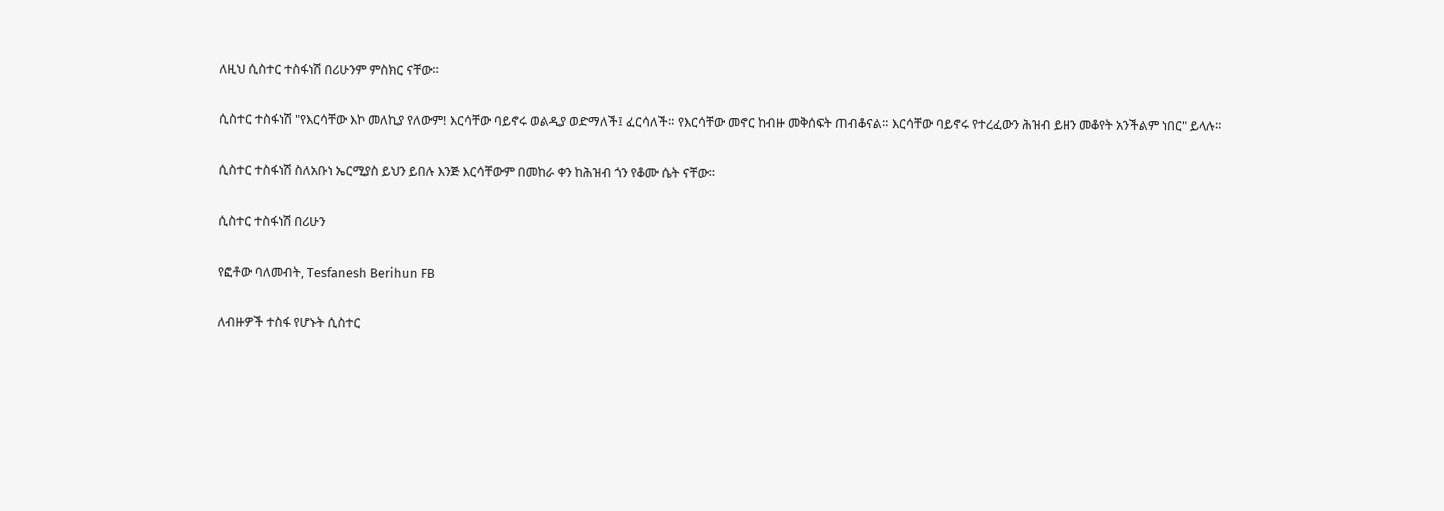ለዚህ ሲስተር ተስፋነሽ በሪሁንም ምስክር ናቸው።

ሲስተር ተስፋነሽ "የእርሳቸው እኮ መለኪያ የለውም! እርሳቸው ባይኖሩ ወልዲያ ወድማለች፤ ፈርሳለች። የእርሳቸው መኖር ከብዙ መቅሰፍት ጠብቆናል። እርሳቸው ባይኖሩ የተረፈውን ሕዝብ ይዘን መቆየት አንችልም ነበር" ይላሉ።

ሲስተር ተስፋነሽ ስለአቡነ ኤርሚያስ ይህን ይበሉ እንጅ እርሳቸውም በመከራ ቀን ከሕዝብ ጎን የቆሙ ሴት ናቸው።

ሲስተር ተስፋነሽ በሪሁን

የፎቶው ባለመብት, Tesfanesh Berihun FB

ለብዙዎች ተስፋ የሆኑት ሲስተር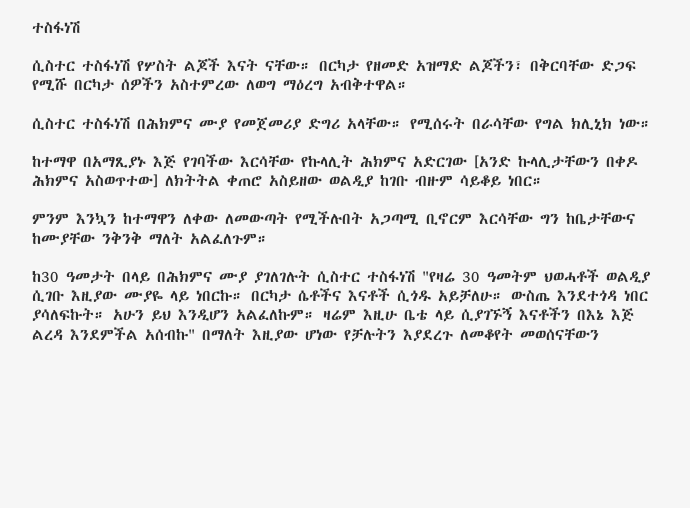ተስፋነሽ

ሲስተር ተስፋነሽ የሦስት ልጆች እናት ናቸው። በርካታ የዘመድ አዝማድ ልጆችን፣ በቅርባቸው ድጋፍ የሚሹ በርካታ ሰዎችን አስተምረው ለወግ ማዕረግ አብቅተዋል።

ሲስተር ተስፋነሽ በሕክምና ሙያ የመጀመሪያ ድግሪ አላቸው። የሚሰሩት በራሳቸው የግል ክሊኒክ ነው።

ከተማዋ በአማጺያኑ እጅ የገባችው እርሳቸው የኩላሊት ሕክምና አድርገው [አንድ ኩላሊታቸውን በቀዶ ሕክምና አስወጥተው] ለክትትል ቀጠሮ አስይዘው ወልዲያ ከገቡ ብዙም ሳይቆይ ነበር።

ምንም እንኳን ከተማዋን ለቀው ለመውጣት የሚችሉበት አጋጣሚ ቢኖርም እርሳቸው ግን ከቤታቸውና ከሙያቸው ንቅንቅ ማለት አልፈለጉም።

ከ30 ዓመታት በላይ በሕክምና ሙያ ያገለገሉት ሲስተር ተስፋነሽ "የዛሬ 30 ዓመትም ህወሓቶች ወልዲያ ሲገቡ እዚያው ሙያዬ ላይ ነበርኩ። በርካታ ሴቶችና እናቶች ሲጎዱ አይቻለሁ። ውስጤ እንደተጎዳ ነበር ያሳለፍኩት። አሁን ይህ እንዲሆን አልፈለኩም። ዛሬም እዚሁ ቤቴ ላይ ሲያገኙኝ እናቶችን በእኔ እጅ ልረዳ እንደምችል አሰብኩ" በማለት እዚያው ሆነው የቻሉትን እያደረጉ ለመቆየት መወሰናቸውን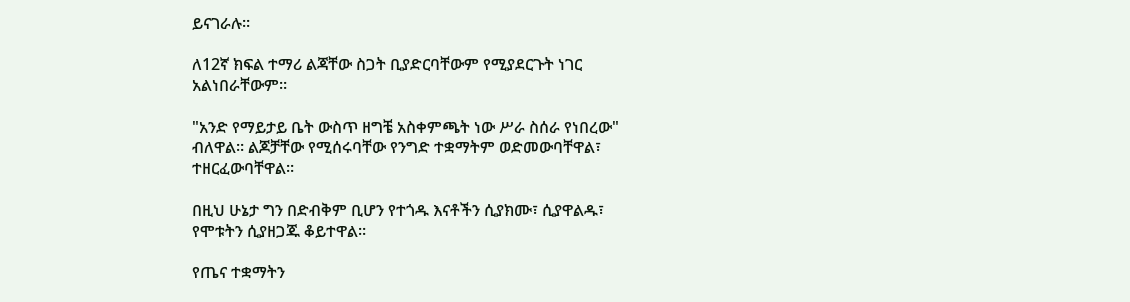ይናገራሉ።

ለ12ኛ ክፍል ተማሪ ልጃቸው ስጋት ቢያድርባቸውም የሚያደርጉት ነገር አልነበራቸውም።

"አንድ የማይታይ ቤት ውስጥ ዘግቼ አስቀምጫት ነው ሥራ ስሰራ የነበረው" ብለዋል። ልጆቻቸው የሚሰሩባቸው የንግድ ተቋማትም ወድመውባቸዋል፣ ተዘርፈውባቸዋል።

በዚህ ሁኔታ ግን በድብቅም ቢሆን የተጎዱ እናቶችን ሲያክሙ፣ ሲያዋልዱ፣ የሞቱትን ሲያዘጋጁ ቆይተዋል።

የጤና ተቋማትን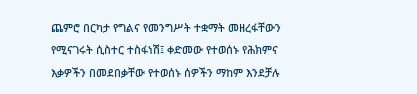ጨምሮ በርካታ የግልና የመንግሥት ተቋማት መዘረፋቸውን የሚናገሩት ሲስተር ተስፋነሽ፤ ቀድመው የተወሰኑ የሕክምና እቃዎችን በመደበቃቸው የተወሰኑ ሰዎችን ማከም እንደቻሉ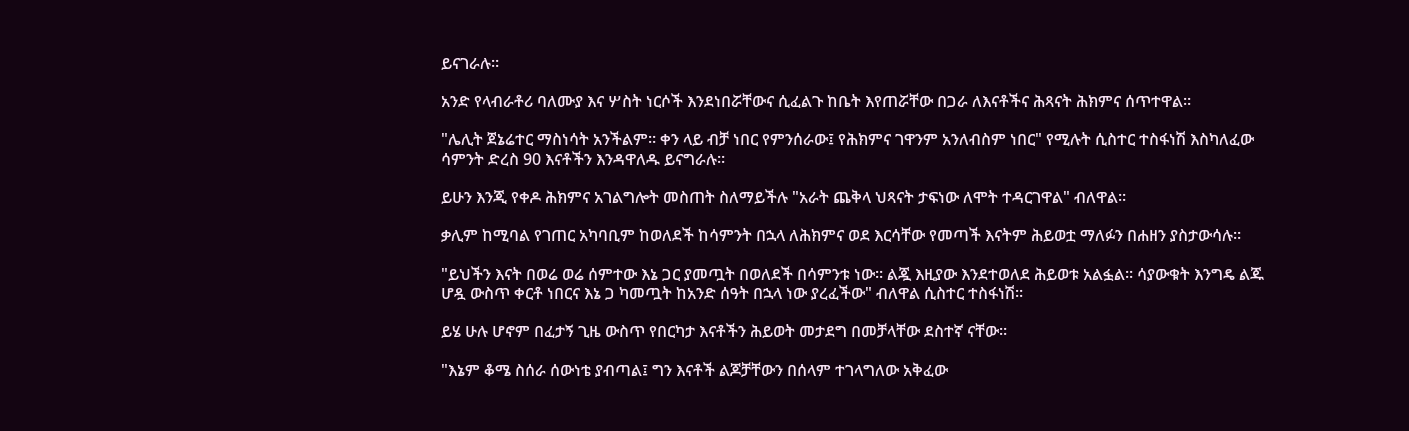ይናገራሉ።

አንድ የላብራቶሪ ባለሙያ እና ሦስት ነርሶች እንደነበሯቸውና ሲፈልጉ ከቤት እየጠሯቸው በጋራ ለእናቶችና ሕጻናት ሕክምና ሰጥተዋል።

"ሌሊት ጀኔሬተር ማስነሳት አንችልም። ቀን ላይ ብቻ ነበር የምንሰራው፤ የሕክምና ገዋንም አንለብስም ነበር" የሚሉት ሲስተር ተስፋነሽ እስካለፈው ሳምንት ድረስ 90 እናቶችን እንዳዋለዱ ይናግራሉ።

ይሁን እንጂ የቀዶ ሕክምና አገልግሎት መስጠት ስለማይችሉ "አራት ጨቅላ ህጻናት ታፍነው ለሞት ተዳርገዋል" ብለዋል።

ቃሊም ከሚባል የገጠር አካባቢም ከወለደች ከሳምንት በኋላ ለሕክምና ወደ እርሳቸው የመጣች እናትም ሕይወቷ ማለፉን በሐዘን ያስታውሳሉ።

"ይህችን እናት በወሬ ወሬ ሰምተው እኔ ጋር ያመጧት በወለደች በሳምንቱ ነው። ልጇ እዚያው እንደተወለደ ሕይወቱ አልፏል። ሳያውቁት እንግዴ ልጁ ሆዷ ውስጥ ቀርቶ ነበርና እኔ ጋ ካመጧት ከአንድ ሰዓት በኋላ ነው ያረፈችው" ብለዋል ሲስተር ተስፋነሽ።

ይሄ ሁሉ ሆኖም በፈታኝ ጊዜ ውስጥ የበርካታ እናቶችን ሕይወት መታደግ በመቻላቸው ደስተኛ ናቸው።

"እኔም ቆሜ ስሰራ ሰውነቴ ያብጣል፤ ግን እናቶች ልጆቻቸውን በሰላም ተገላግለው አቅፈው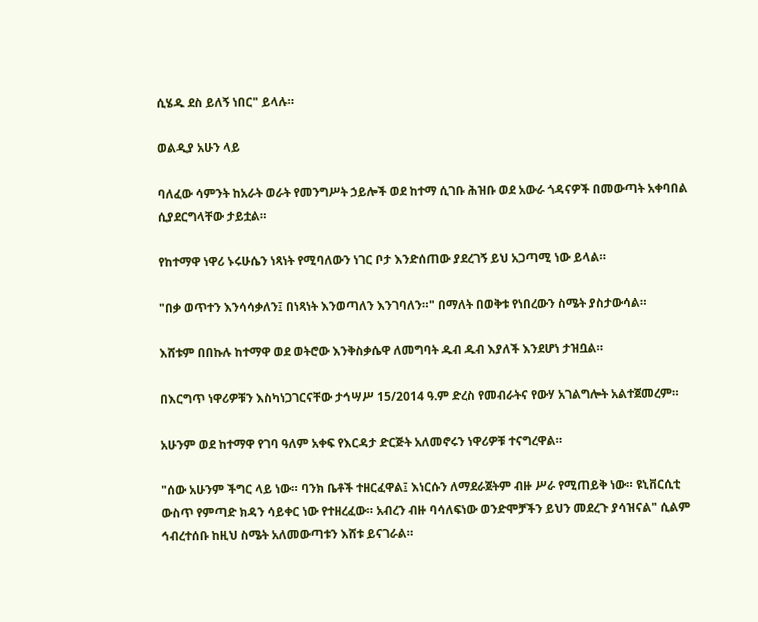ሲሄዱ ደስ ይለኝ ነበር" ይላሉ።

ወልዲያ አሁን ላይ

ባለፈው ሳምንት ከአራት ወራት የመንግሥት ኃይሎች ወደ ከተማ ሲገቡ ሕዝቡ ወደ አውራ ጎዳናዎች በመውጣት አቀባበል ሲያደርግላቸው ታይቷል።

የከተማዋ ነዋሪ ኑሩሁሴን ነጻነት የሚባለውን ነገር ቦታ እንድሰጠው ያደረገኝ ይህ አጋጣሚ ነው ይላል።

"በቃ ወጥተን እንሳሳቃለን፤ በነጻነት እንወጣለን እንገባለን።" በማለት በወቅቱ የነበረውን ስሜት ያስታውሳል።

እሸቱም በበኩሉ ከተማዋ ወደ ወትሮው እንቅስቃሴዋ ለመግባት ዱብ ዱብ እያለች እንደሆነ ታዝቧል።

በእርግጥ ነዋሪዎቹን እስካነጋገርናቸው ታኅሣሥ 15/2014 ዓ.ም ድረስ የመብራትና የውሃ አገልግሎት አልተጀመረም።

አሁንም ወደ ከተማዋ የገባ ዓለም አቀፍ የእርዳታ ድርጅት አለመኖሩን ነዋሪዎቹ ተናግረዋል።

"ሰው አሁንም ችግር ላይ ነው። ባንክ ቤቶች ተዘርፈዋል፤ እነርሱን ለማደራጀትም ብዙ ሥራ የሚጠይቅ ነው። ዩኒቨርሲቲ ውስጥ የምጣድ ክዳን ሳይቀር ነው የተዘረፈው። አብረን ብዙ ባሳለፍነው ወንድሞቻችን ይህን መደረጉ ያሳዝናል" ሲልም ኅብረተሰቡ ከዚህ ስሜት አለመውጣቱን እሸቱ ይናገራል።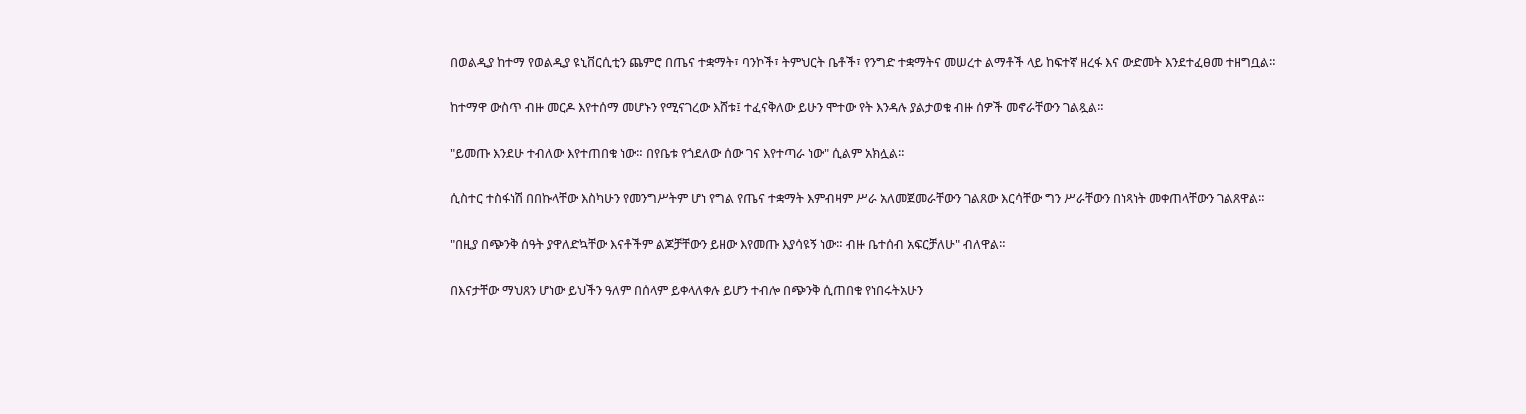በወልዲያ ከተማ የወልዲያ ዩኒቨርሲቲን ጨምሮ በጤና ተቋማት፣ ባንኮች፣ ትምህርት ቤቶች፣ የንግድ ተቋማትና መሠረተ ልማቶች ላይ ከፍተኛ ዘረፋ እና ውድመት እንደተፈፀመ ተዘግቧል።

ከተማዋ ውስጥ ብዙ መርዶ እየተሰማ መሆኑን የሚናገረው እሸቱ፤ ተፈናቅለው ይሁን ሞተው የት እንዳሉ ያልታወቁ ብዙ ሰዎች መኖራቸውን ገልጿል።

"ይመጡ እንደሁ ተብለው እየተጠበቁ ነው። በየቤቱ የጎደለው ሰው ገና እየተጣራ ነው" ሲልም አክሏል።

ሲስተር ተስፋነሽ በበኩላቸው እስካሁን የመንግሥትም ሆነ የግል የጤና ተቋማት እምብዛም ሥራ አለመጀመራቸውን ገልጸው እርሳቸው ግን ሥራቸውን በነጻነት መቀጠላቸውን ገልጸዋል።

"በዚያ በጭንቅ ሰዓት ያዋለድኳቸው እናቶችም ልጆቻቸውን ይዘው እየመጡ እያሳዩኝ ነው። ብዙ ቤተሰብ አፍርቻለሁ" ብለዋል።

በእናታቸው ማህጸን ሆነው ይህችን ዓለም በሰላም ይቀላለቀሉ ይሆን ተብሎ በጭንቅ ሲጠበቁ የነበሩትአሁን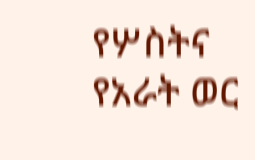የሦስትና የአራት ወር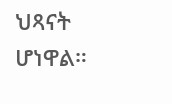ህጻናት ሆነዋል።